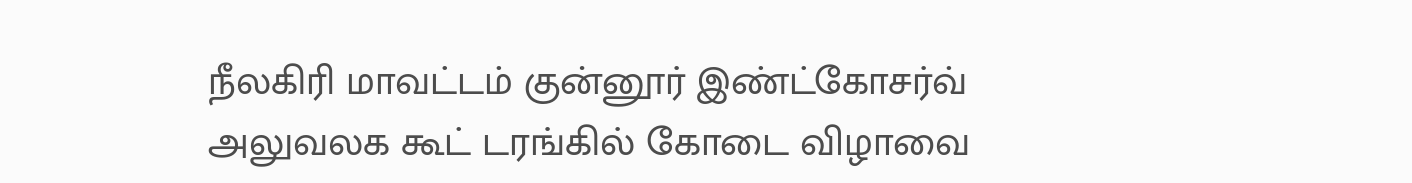நீலகிரி மாவட்டம் குன்னூர் இண்ட்கோசர்வ் அலுவலக கூட் டரங்கில் கோடை விழாவை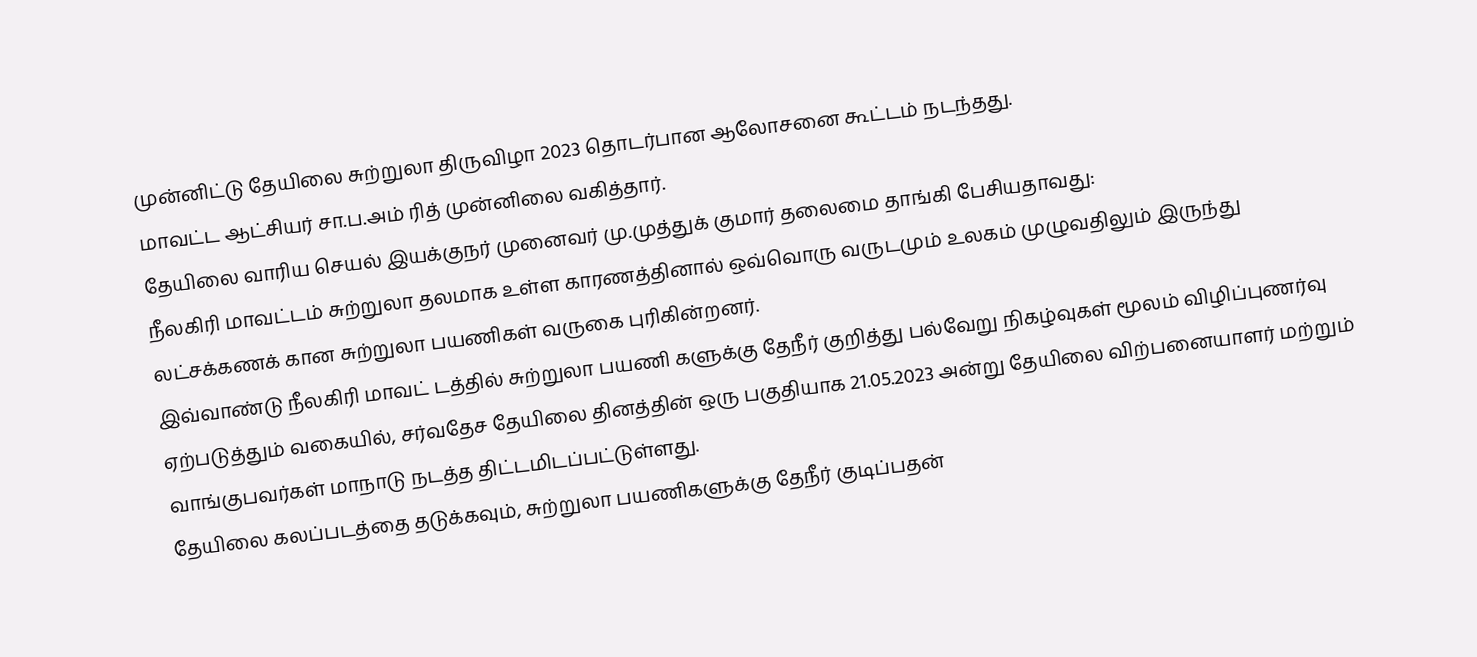முன்னிட்டு தேயிலை சுற்றுலா திருவிழா 2023 தொடர்பான ஆலோசனை கூட்டம் நடந்தது.
மாவட்ட ஆட்சியர் சா.ப.அம் ரித் முன்னிலை வகித்தார்.
தேயிலை வாரிய செயல் இயக்குநர் முனைவர் மு.முத்துக் குமார் தலைமை தாங்கி பேசியதாவது:
நீலகிரி மாவட்டம் சுற்றுலா தலமாக உள்ள காரணத்தினால் ஒவ்வொரு வருடமும் உலகம் முழுவதிலும் இருந்து லட்சக்கணக் கான சுற்றுலா பயணிகள் வருகை புரிகின்றனர்.
இவ்வாண்டு நீலகிரி மாவட் டத்தில் சுற்றுலா பயணி களுக்கு தேநீர் குறித்து பல்வேறு நிகழ்வுகள் மூலம் விழிப்புணர்வு ஏற்படுத்தும் வகையில், சர்வதேச தேயிலை தினத்தின் ஒரு பகுதியாக 21.05.2023 அன்று தேயிலை விற்பனையாளர் மற்றும் வாங்குபவர்கள் மாநாடு நடத்த திட்டமிடப்பட்டுள்ளது.
தேயிலை கலப்படத்தை தடுக்கவும், சுற்றுலா பயணிகளுக்கு தேநீர் குடிப்பதன்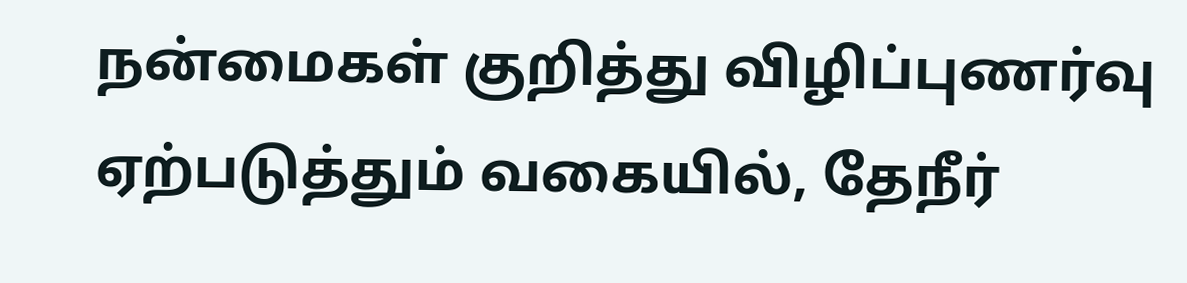நன்மைகள் குறித்து விழிப்புணர்வு ஏற்படுத்தும் வகையில், தேநீர்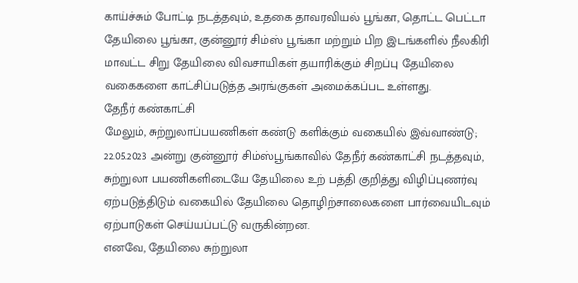காய்ச்சும் போட்டி நடத்தவும், உதகை தாவரவியல் பூங்கா, தொட்ட பெட்டா தேயிலை பூங்கா, குன்னூர் சிம்ஸ் பூங்கா மற்றும் பிற இடங்களில் நீலகிரி மாவட்ட சிறு தேயிலை விவசாயிகள் தயாரிக்கும் சிறப்பு தேயிலை வகைகளை காட்சிப்படுத்த அரங்குகள் அமைக்கப்பட உள்ளது.
தேநீர் கண்காட்சி
மேலும், சுற்றுலாப்பயணிகள் கண்டு களிக்கும் வகையில் இவ்வாண்டு; 22.05.2023 அன்று குன்னூர் சிம்ஸ்பூங்காவில் தேநீர் கண்காட்சி நடத்தவும், சுற்றுலா பயணிகளிடையே தேயிலை உற் பத்தி குறித்து விழிப்புணர்வு ஏற்படுத்திடும் வகையில் தேயிலை தொழிற்சாலைகளை பார்வையிடவும் ஏற்பாடுகள் செய்யப்பட்டு வருகின்றன.
எனவே, தேயிலை சுற்றுலா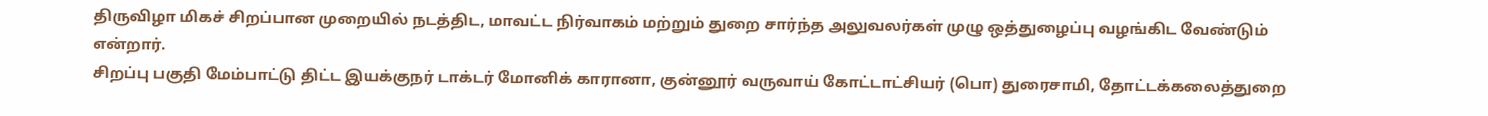திருவிழா மிகச் சிறப்பான முறையில் நடத்திட, மாவட்ட நிர்வாகம் மற்றும் துறை சார்ந்த அலுவலர்கள் முழு ஒத்துழைப்பு வழங்கிட வேண்டும் என்றார்.
சிறப்பு பகுதி மேம்பாட்டு திட்ட இயக்குநர் டாக்டர் மோனிக் காரானா, குன்னூர் வருவாய் கோட்டாட்சியர் (பொ) துரைசாமி, தோட்டக்கலைத்துறை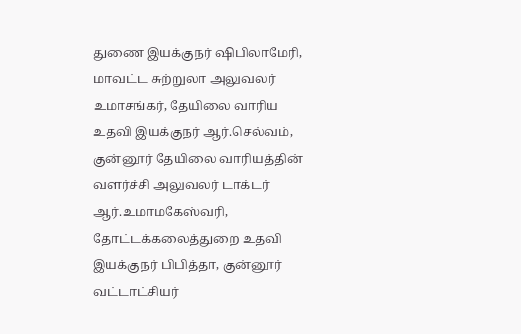துணை இயக்குநர் ஷிபிலாமேரி, மாவட்ட சுற்றுலா அலுவலர் உமாசங்கர், தேயிலை வாரிய உதவி இயக்குநர் ஆர்.செல்வம், குன்னூர் தேயிலை வாரியத்தின் வளர்ச்சி அலுவலர் டாக்டர் ஆர்.உமாமகேஸ்வரி, தோட்டக்கலைத்துறை உதவி இயக்குநர் பிபித்தா, குன்னூர் வட்டாட்சியர்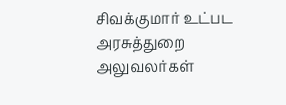சிவக்குமார் உட்பட அரசுத்துறை அலுவலர்கள்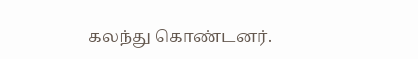கலந்து கொண்டனர்.